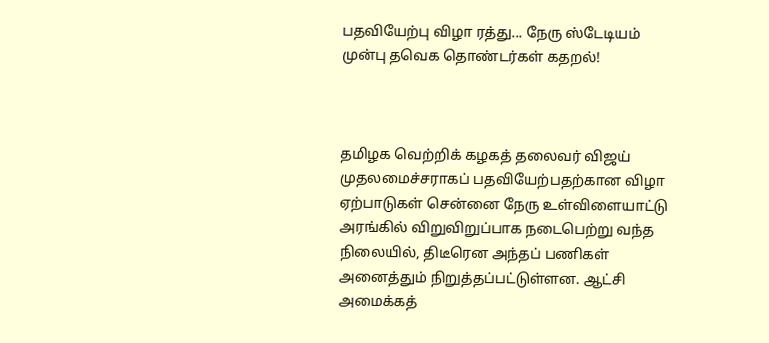பதவியேற்பு விழா ரத்து... நேரு ஸ்டேடியம் முன்பு தவெக தொண்டர்கள் கதறல்!



தமிழக வெற்றிக் கழகத் தலைவர் விஜய் முதலமைச்சராகப் பதவியேற்பதற்கான விழா ஏற்பாடுகள் சென்னை நேரு உள்விளையாட்டு அரங்கில் விறுவிறுப்பாக நடைபெற்று வந்த நிலையில், திடீரென அந்தப் பணிகள் அனைத்தும் நிறுத்தப்பட்டுள்ளன. ஆட்சி அமைக்கத்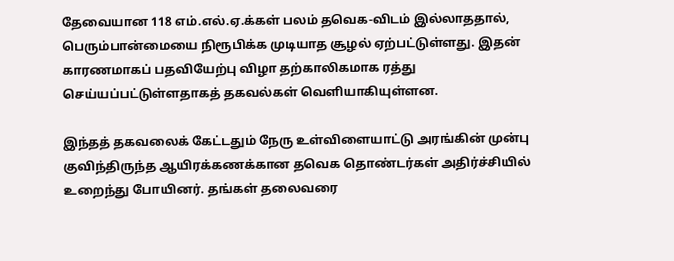தேவையான 118 எம்.எல்.ஏ.க்கள் பலம் தவெக-விடம் இல்லாததால், பெரும்பான்மையை நிரூபிக்க முடியாத சூழல் ஏற்பட்டுள்ளது. இதன் காரணமாகப் பதவியேற்பு விழா தற்காலிகமாக ரத்து செய்யப்பட்டுள்ளதாகத் தகவல்கள் வெளியாகியுள்ளன.

இந்தத் தகவலைக் கேட்டதும் நேரு உள்விளையாட்டு அரங்கின் முன்பு குவிந்திருந்த ஆயிரக்கணக்கான தவெக தொண்டர்கள் அதிர்ச்சியில் உறைந்து போயினர். தங்கள் தலைவரை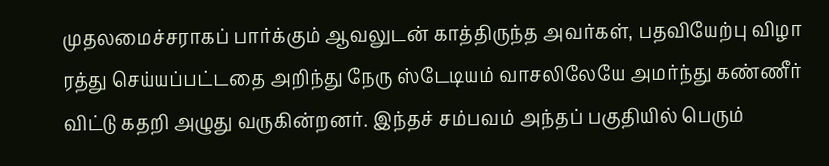முதலமைச்சராகப் பார்க்கும் ஆவலுடன் காத்திருந்த அவர்கள், பதவியேற்பு விழா ரத்து செய்யப்பட்டதை அறிந்து நேரு ஸ்டேடியம் வாசலிலேயே அமர்ந்து கண்ணீர் விட்டு கதறி அழுது வருகின்றனர். இந்தச் சம்பவம் அந்தப் பகுதியில் பெரும்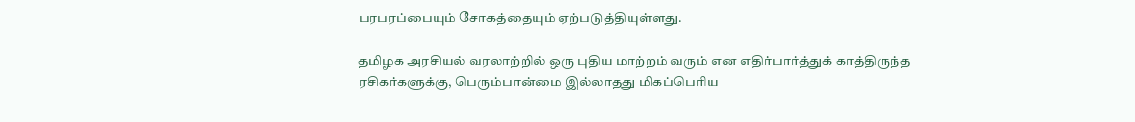பரபரப்பையும் சோகத்தையும் ஏற்படுத்தியுள்ளது.

தமிழக அரசியல் வரலாற்றில் ஒரு புதிய மாற்றம் வரும் என எதிர்பார்த்துக் காத்திருந்த ரசிகர்களுக்கு, பெரும்பான்மை இல்லாதது மிகப்பெரிய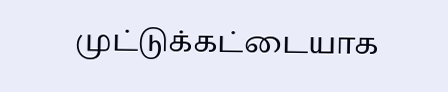முட்டுக்கட்டையாக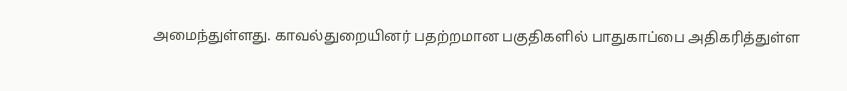அமைந்துள்ளது. காவல்துறையினர் பதற்றமான பகுதிகளில் பாதுகாப்பை அதிகரித்துள்ள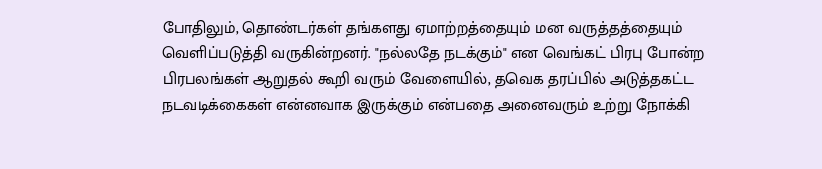போதிலும், தொண்டர்கள் தங்களது ஏமாற்றத்தையும் மன வருத்தத்தையும் வெளிப்படுத்தி வருகின்றனர். "நல்லதே நடக்கும்" என வெங்கட் பிரபு போன்ற பிரபலங்கள் ஆறுதல் கூறி வரும் வேளையில், தவெக தரப்பில் அடுத்தகட்ட நடவடிக்கைகள் என்னவாக இருக்கும் என்பதை அனைவரும் உற்று நோக்கி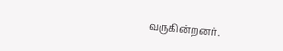வருகின்றனர்.